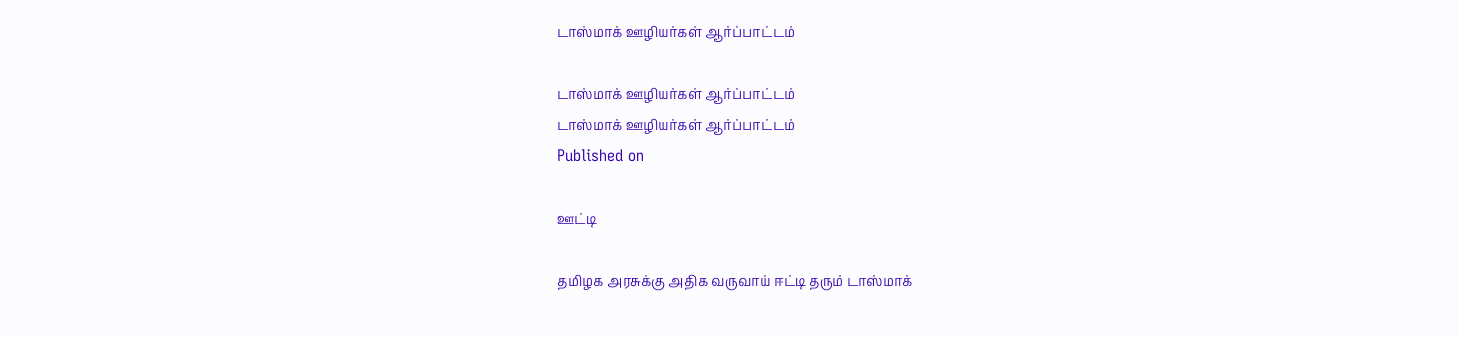டாஸ்மாக் ஊழியர்கள் ஆர்ப்பாட்டம்

டாஸ்மாக் ஊழியர்கள் ஆர்ப்பாட்டம்
டாஸ்மாக் ஊழியர்கள் ஆர்ப்பாட்டம்
Published on

ஊட்டி

தமிழக அரசுக்கு அதிக வருவாய் ஈட்டி தரும் டாஸ்மாக்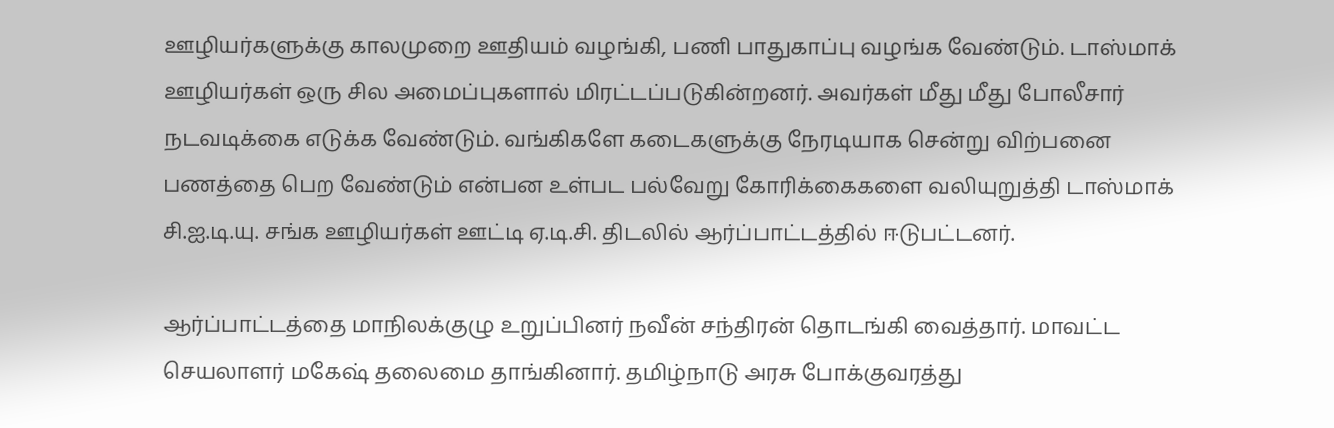ஊழியர்களுக்கு காலமுறை ஊதியம் வழங்கி, பணி பாதுகாப்பு வழங்க வேண்டும். டாஸ்மாக் ஊழியர்கள் ஒரு சில அமைப்புகளால் மிரட்டப்படுகின்றனர். அவர்கள் மீது மீது போலீசார் நடவடிக்கை எடுக்க வேண்டும். வங்கிகளே கடைகளுக்கு நேரடியாக சென்று விற்பனை பணத்தை பெற வேண்டும் என்பன உள்பட பல்வேறு கோரிக்கைகளை வலியுறுத்தி டாஸ்மாக் சி.ஐ.டி.யு. சங்க ஊழியர்கள் ஊட்டி ஏ.டி.சி. திடலில் ஆர்ப்பாட்டத்தில் ஈடுபட்டனர்.

ஆர்ப்பாட்டத்தை மாநிலக்குழு உறுப்பினர் நவீன் சந்திரன் தொடங்கி வைத்தார். மாவட்ட செயலாளர் மகேஷ் தலைமை தாங்கினார். தமிழ்நாடு அரசு போக்குவரத்து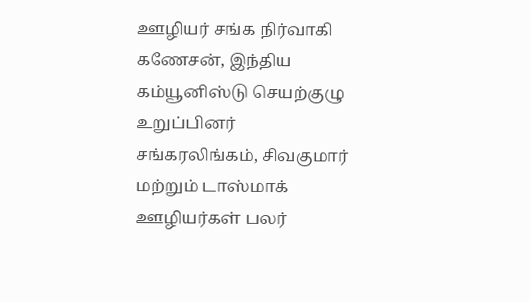ஊழியர் சங்க நிர்வாகி கணேசன், இந்திய கம்யூனிஸ்டு செயற்குழு உறுப்பினர் சங்கரலிங்கம், சிவகுமார் மற்றும் டாஸ்மாக் ஊழியர்கள் பலர்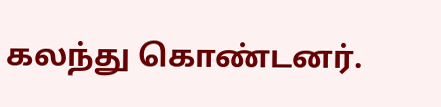கலந்து கொண்டனர்.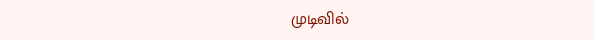முடிவில்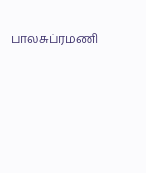பாலசுப்ரமணி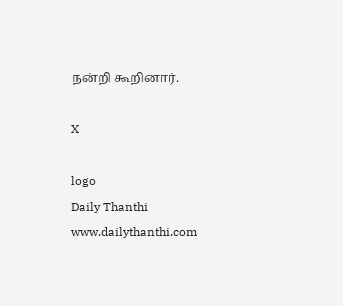நன்றி கூறினார்.

X

logo
Daily Thanthi
www.dailythanthi.com